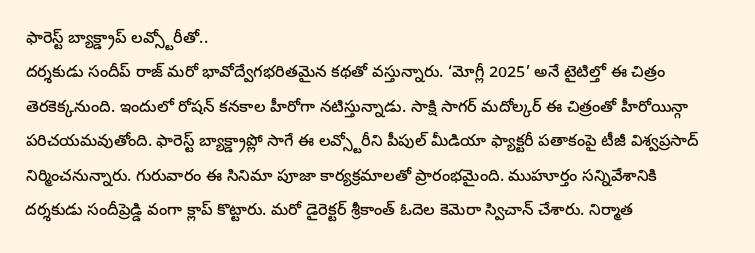ఫారెస్ట్ బ్యాక్డ్రాప్ లవ్స్టోరీతో..
దర్శకుడు సందీప్ రాజ్ మరో భావోద్వేగభరితమైన కథతో వస్తున్నారు. ‘మోగ్లీ 2025’ అనే టైటిల్తో ఈ చిత్రం తెరకెక్కనుంది. ఇందులో రోషన్ కనకాల హీరోగా నటిస్తున్నాడు. సాక్షి సాగర్ మదోల్కర్ ఈ చిత్రంతో హీరోయిన్గా పరిచయమవుతోంది. ఫారెస్ట్ బ్యాక్డ్రాప్లో సాగే ఈ లవ్స్టోరీని పీపుల్ మీడియా ఫ్యాక్టరీ పతాకంపై టీజీ విశ్వప్రసాద్ నిర్మించనున్నారు. గురువారం ఈ సినిమా పూజా కార్యక్రమాలతో ప్రారంభమైంది. ముహూర్తం సన్నివేశానికి దర్శకుడు సందీప్రెడ్డి వంగా క్లాప్ కొట్టారు. మరో డైరెక్టర్ శ్రీకాంత్ ఓదెల కెమెరా స్విచాన్ చేశారు. నిర్మాత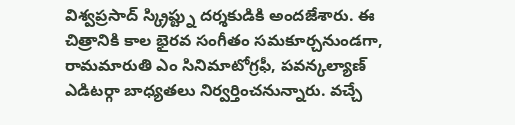విశ్వప్రసాద్ స్క్రిప్ట్ను దర్శకుడికి అందజేశారు. ఈ చిత్రానికి కాల భైరవ సంగీతం సమకూర్చనుండగా, రామమారుతి ఎం సినిమాటోగ్రఫీ, పవన్కల్యాణ్ ఎడిటర్గా బాధ్యతలు నిర్వర్తించనున్నారు. వచ్చే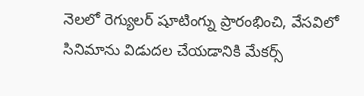నెలలో రెగ్యులర్ షూటింగ్ను ప్రారంభించి, వేసవిలో సినిమాను విడుదల చేయడానికి మేకర్స్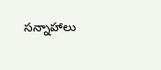సన్నాహాలు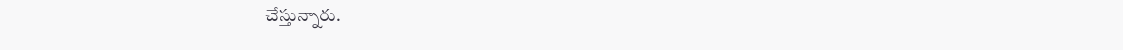చేస్తున్నారు.